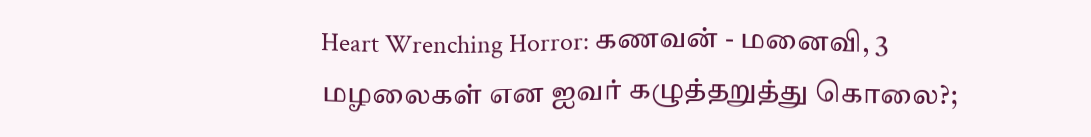Heart Wrenching Horror: கணவன் - மனைவி, 3 மழலைகள் என ஐவர் கழுத்தறுத்து கொலை?;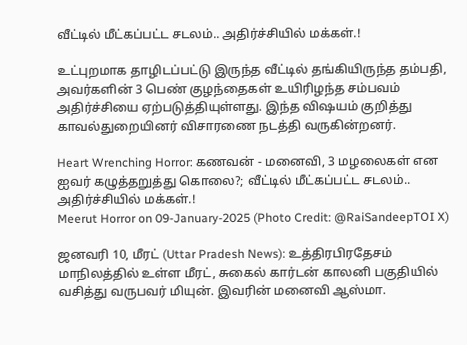வீட்டில் மீட்கப்பட்ட சடலம்.. அதிர்ச்சியில் மக்கள்.!

உட்புறமாக தாழிடப்பட்டு இருந்த வீட்டில் தங்கியிருந்த தம்பதி, அவர்களின் 3 பெண் குழந்தைகள் உயிரிழந்த சம்பவம் அதிர்ச்சியை ஏற்படுத்தியுள்ளது. இந்த விஷயம் குறித்து காவல்துறையினர் விசாரணை நடத்தி வருகின்றனர்.

Heart Wrenching Horror: கணவன் - மனைவி, 3 மழலைகள் என ஐவர் கழுத்தறுத்து கொலை?; வீட்டில் மீட்கப்பட்ட சடலம்.. அதிர்ச்சியில் மக்கள்.!
Meerut Horror on 09-January-2025 (Photo Credit: @RaiSandeepTOI X)

ஜனவரி 10, மீரட் (Uttar Pradesh News): உத்திரபிரதேசம் மாநிலத்தில் உள்ள மீரட், சுகைல் கார்டன் காலனி பகுதியில் வசித்து வருபவர் மியுன். இவரின் மனைவி ஆஸ்மா.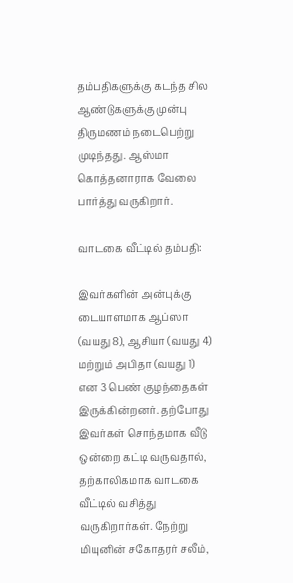தம்பதிகளுக்கு கடந்த சில ஆண்டுகளுக்கு முன்பு திருமணம் நடைபெற்று முடிந்தது. ஆஸ்மா கொத்தனாராக வேலை பார்த்து வருகிறார்.

வாடகை வீட்டில் தம்பதி:

இவர்களின் அன்புக்கு டையாளமாக ஆப்ஸா (வயது 8), ஆசியா (வயது 4) மற்றும் அபிதா (வயது 1) என 3 பெண் குழந்தைகள் இருக்கின்றனர். தற்போது இவர்கள் சொந்தமாக வீடு ஒன்றை கட்டி வருவதால், தற்காலிகமாக வாடகை வீட்டில் வசித்து வருகிறார்கள். நேற்று மியுனின் சகோதரர் சலீம்,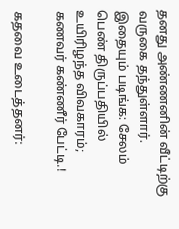தனது அண்ணனின் வீட்டிற்கு வருகை தந்துள்ளார். இதையும் படிங்க: சேலம் பெண் திருப்பதியில் உயிரிழந்த விவகாரம்; கணவர் கண்ணீர் பேட்டி.!

கதவை உடைத்தனர்: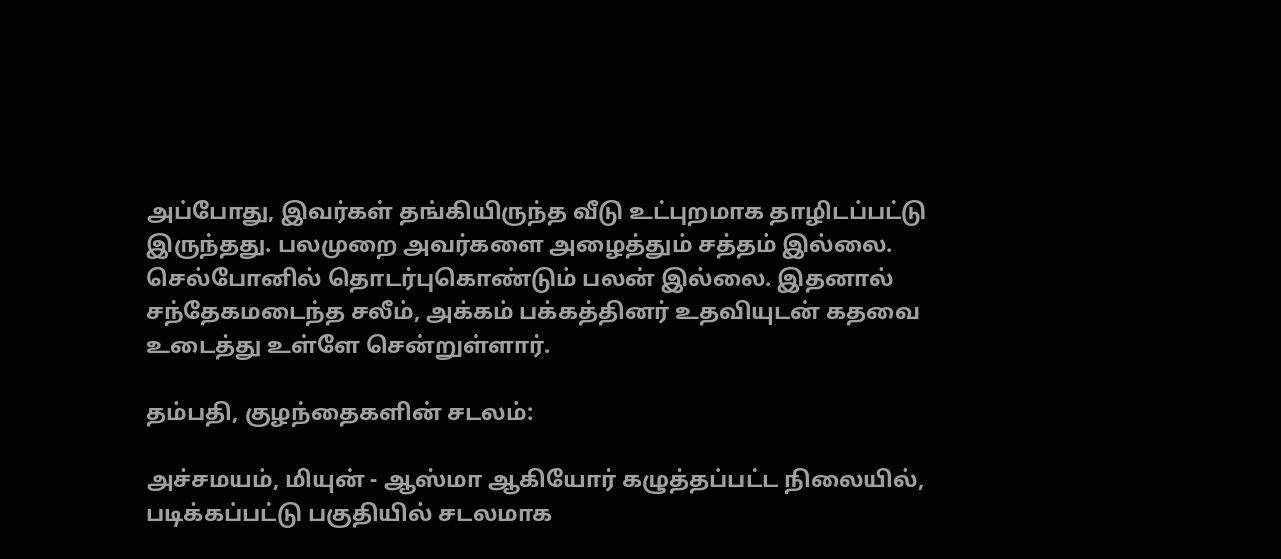அப்போது, இவர்கள் தங்கியிருந்த வீடு உட்புறமாக தாழிடப்பட்டு இருந்தது. பலமுறை அவர்களை அழைத்தும் சத்தம் இல்லை. செல்போனில் தொடர்புகொண்டும் பலன் இல்லை. இதனால் சந்தேகமடைந்த சலீம், அக்கம் பக்கத்தினர் உதவியுடன் கதவை உடைத்து உள்ளே சென்றுள்ளார்.

தம்பதி, குழந்தைகளின் சடலம்:

அச்சமயம், மியுன் - ஆஸ்மா ஆகியோர் கழுத்தப்பட்ட நிலையில், படிக்கப்பட்டு பகுதியில் சடலமாக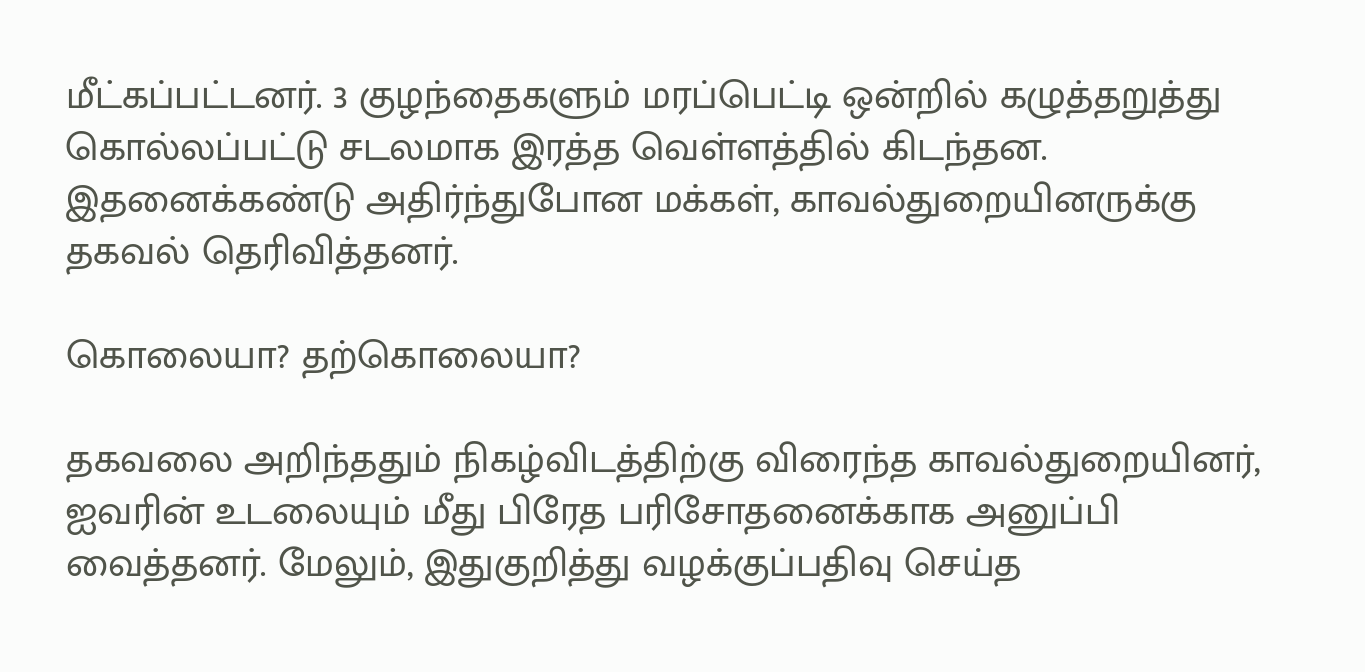மீட்கப்பட்டனர். 3 குழந்தைகளும் மரப்பெட்டி ஒன்றில் கழுத்தறுத்து கொல்லப்பட்டு சடலமாக இரத்த வெள்ளத்தில் கிடந்தன. இதனைக்கண்டு அதிர்ந்துபோன மக்கள், காவல்துறையினருக்கு தகவல் தெரிவித்தனர்.

கொலையா? தற்கொலையா?

தகவலை அறிந்ததும் நிகழ்விடத்திற்கு விரைந்த காவல்துறையினர், ஐவரின் உடலையும் மீது பிரேத பரிசோதனைக்காக அனுப்பி வைத்தனர். மேலும், இதுகுறித்து வழக்குப்பதிவு செய்த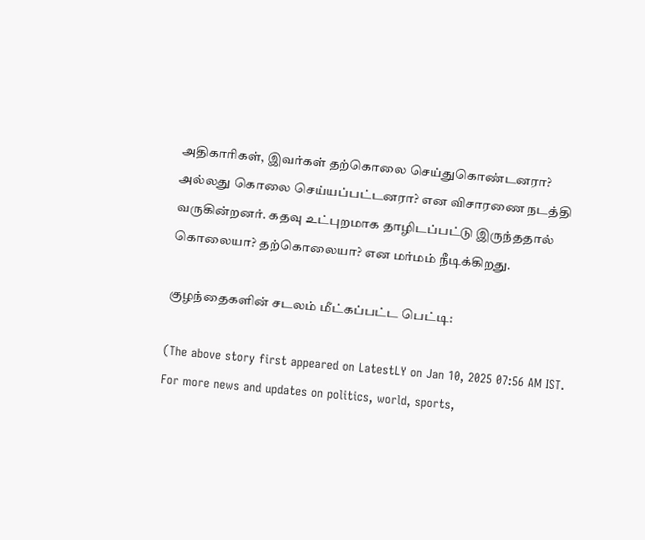அதிகாரிகள், இவர்கள் தற்கொலை செய்துகொண்டனரா? அல்லது கொலை செய்யப்பட்டனரா? என விசாரணை நடத்தி வருகின்றனர். கதவு உட்புறமாக தாழிடப்பட்டு இருந்ததால் கொலையா? தற்கொலையா? என மர்மம் நீடிக்கிறது.

குழந்தைகளின் சடலம் மீட்கப்பட்ட பெட்டி:

(The above story first appeared on LatestLY on Jan 10, 2025 07:56 AM IST. For more news and updates on politics, world, sports,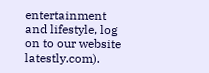entertainment and lifestyle, log on to our website latestly.com).